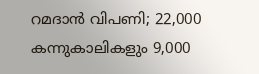റമദാൻ വിപണി; 22,000 കന്നുകാലികളും 9,000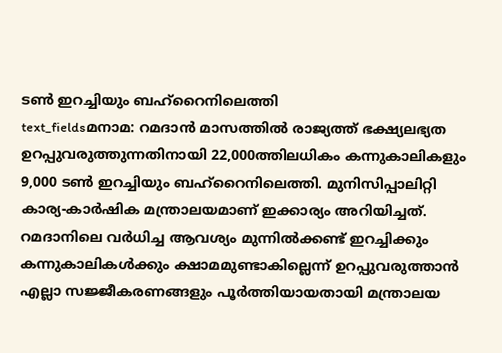ടൺ ഇറച്ചിയും ബഹ്റൈനിലെത്തി
text_fieldsമനാമ: റമദാൻ മാസത്തിൽ രാജ്യത്ത് ഭക്ഷ്യലഭ്യത ഉറപ്പുവരുത്തുന്നതിനായി 22,000ത്തിലധികം കന്നുകാലികളും 9,000 ടൺ ഇറച്ചിയും ബഹ്റൈനിലെത്തി. മുനിസിപ്പാലിറ്റി കാര്യ-കാർഷിക മന്ത്രാലയമാണ് ഇക്കാര്യം അറിയിച്ചത്. റമദാനിലെ വർധിച്ച ആവശ്യം മുന്നിൽക്കണ്ട് ഇറച്ചിക്കും കന്നുകാലികൾക്കും ക്ഷാമമുണ്ടാകില്ലെന്ന് ഉറപ്പുവരുത്താൻ എല്ലാ സജ്ജീകരണങ്ങളും പൂർത്തിയായതായി മന്ത്രാലയ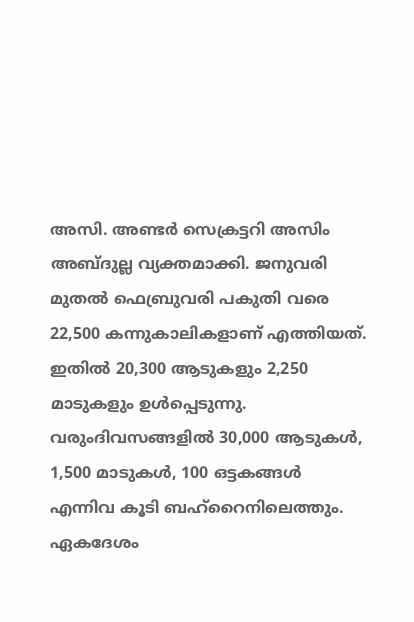അസി. അണ്ടർ സെക്രട്ടറി അസിം അബ്ദുല്ല വ്യക്തമാക്കി. ജനുവരി മുതൽ ഫെബ്രുവരി പകുതി വരെ 22,500 കന്നുകാലികളാണ് എത്തിയത്. ഇതിൽ 20,300 ആടുകളും 2,250 മാടുകളും ഉൾപ്പെടുന്നു. വരുംദിവസങ്ങളിൽ 30,000 ആടുകൾ, 1,500 മാടുകൾ, 100 ഒട്ടകങ്ങൾ എന്നിവ കൂടി ബഹ്റൈനിലെത്തും. ഏകദേശം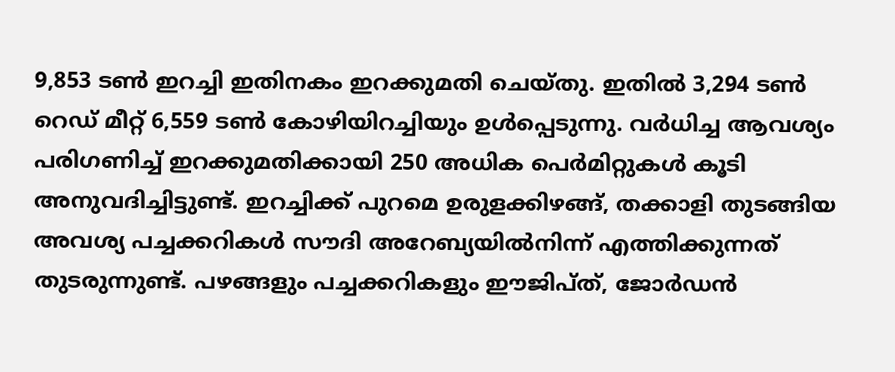9,853 ടൺ ഇറച്ചി ഇതിനകം ഇറക്കുമതി ചെയ്തു. ഇതിൽ 3,294 ടൺ റെഡ് മീറ്റ് 6,559 ടൺ കോഴിയിറച്ചിയും ഉൾപ്പെടുന്നു. വർധിച്ച ആവശ്യം പരിഗണിച്ച് ഇറക്കുമതിക്കായി 250 അധിക പെർമിറ്റുകൾ കൂടി അനുവദിച്ചിട്ടുണ്ട്. ഇറച്ചിക്ക് പുറമെ ഉരുളക്കിഴങ്ങ്, തക്കാളി തുടങ്ങിയ അവശ്യ പച്ചക്കറികൾ സൗദി അറേബ്യയിൽനിന്ന് എത്തിക്കുന്നത് തുടരുന്നുണ്ട്. പഴങ്ങളും പച്ചക്കറികളും ഈജിപ്ത്, ജോർഡൻ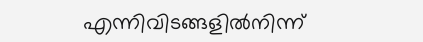എന്നിവിടങ്ങളിൽനിന്ന്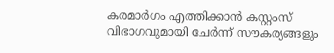കരമാർഗം എത്തിക്കാൻ കസ്റ്റംസ് വിഭാഗവുമായി ചേർന്ന് സൗകര്യങ്ങളും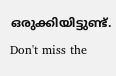ഒരുക്കിയിട്ടുണ്ട്.
Don't miss the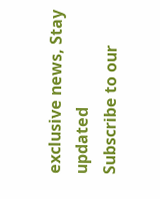exclusive news, Stay updated
Subscribe to our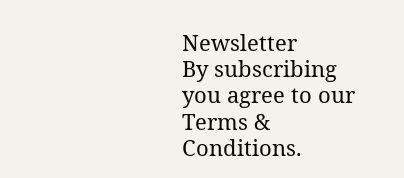Newsletter
By subscribing you agree to our Terms & Conditions.